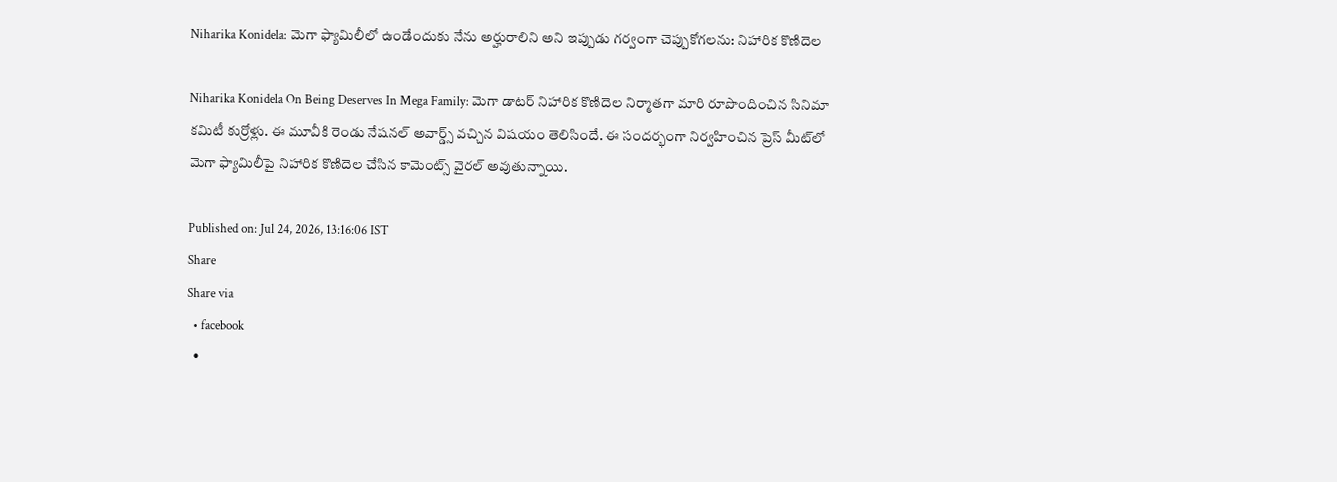Niharika Konidela: మెగా ఫ్యామిలీలో ఉండేందుకు నేను అర్హురాలిని అని ఇప్పుడు గర్వంగా చెప్పుకోగలను: నిహారిక కొణిదెల

Niharika Konidela On Being Deserves In Mega Family: మెగా డాటర్ నిహారిక కొణిదెల నిర్మాతగా మారి రూపొందించిన సినిమా కమిటీ కుర్రోళ్లు. ఈ మూవీకి రెండు నేషనల్ అవార్డ్స్ వచ్చిన విషయం తెలిసిందే. ఈ సందర్భంగా నిర్వహించిన ప్రెస్ మీట్‌లో మెగా ఫ్యామిలీపై నిహారిక కొణిదెల చేసిన కామెంట్స్ వైరల్ అవుతున్నాయి.

Published on: Jul 24, 2026, 13:16:06 IST
Share
Share via
  • facebook
  •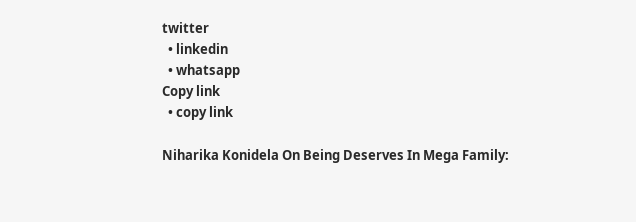twitter
  • linkedin
  • whatsapp
Copy link
  • copy link

Niharika Konidela On Being Deserves In Mega Family: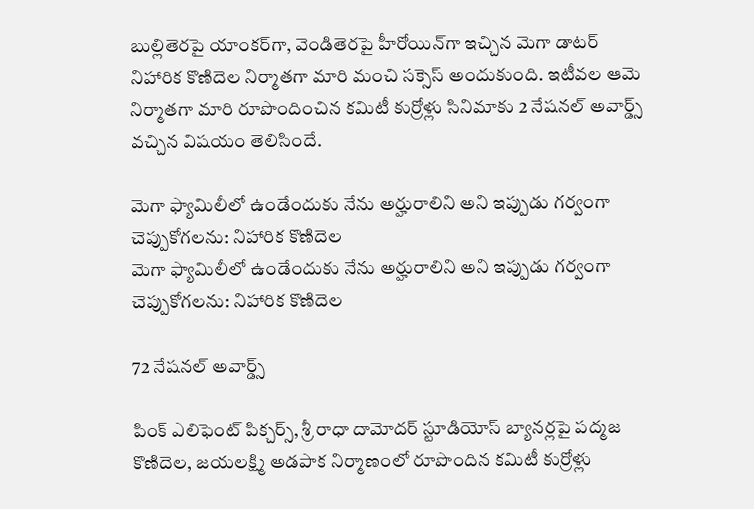బుల్లితెరపై యాంకర్‌గా, వెండితెరపై హీరోయిన్‌గా ఇచ్చిన మెగా డాటర్ నిహారిక కొణిదెల నిర్మాతగా మారి మంచి సక్సెస్ అందుకుంది. ఇటీవల ఆమె నిర్మాతగా మారి రూపొందించిన కమిటీ కుర్రోళ్లు సినిమాకు 2 నేషనల్ అవార్డ్స్ వచ్చిన విషయం తెలిసిందే.

మెగా ఫ్యామిలీలో ఉండేందుకు నేను అర్హురాలిని అని ఇప్పుడు గర్వంగా చెప్పుకోగలను: నిహారిక కొణిదెల
మెగా ఫ్యామిలీలో ఉండేందుకు నేను అర్హురాలిని అని ఇప్పుడు గర్వంగా చెప్పుకోగలను: నిహారిక కొణిదెల

72 నేషనల్ అవార్డ్స్

పింక్ ఎలిఫెంట్ పిక్చర్స్, శ్రీ రాధా దామోదర్ స్టూడియోస్ బ్యానర్లపై పద్మజ కొణిదెల, జయలక్ష్మి అడపాక నిర్మాణంలో రూపొందిన కమిటీ కుర్రోళ్లు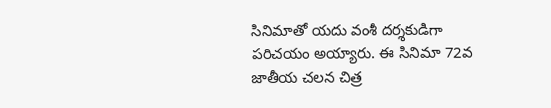సినిమాతో యదు వంశీ దర్శకుడిగా పరిచయం అయ్యారు. ఈ సినిమా 72వ జాతీయ చలన చిత్ర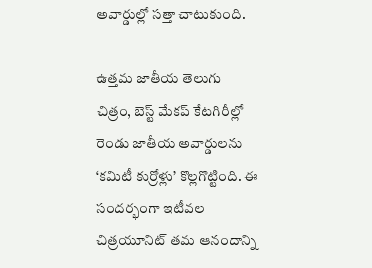అవార్డుల్లో సత్తా చాటుకుంది.

ఉత్తమ జాతీయ తెలుగు చిత్రం, బెస్ట్ మేకప్ కేటగిరీల్లో రెండు జాతీయ అవార్డులను ‘కమిటీ కుర్రోళ్లు’ కొల్లగొట్టింది. ఈ సందర్భంగా ఇటీవల చిత్రయూనిట్ తమ ఆనందాన్ని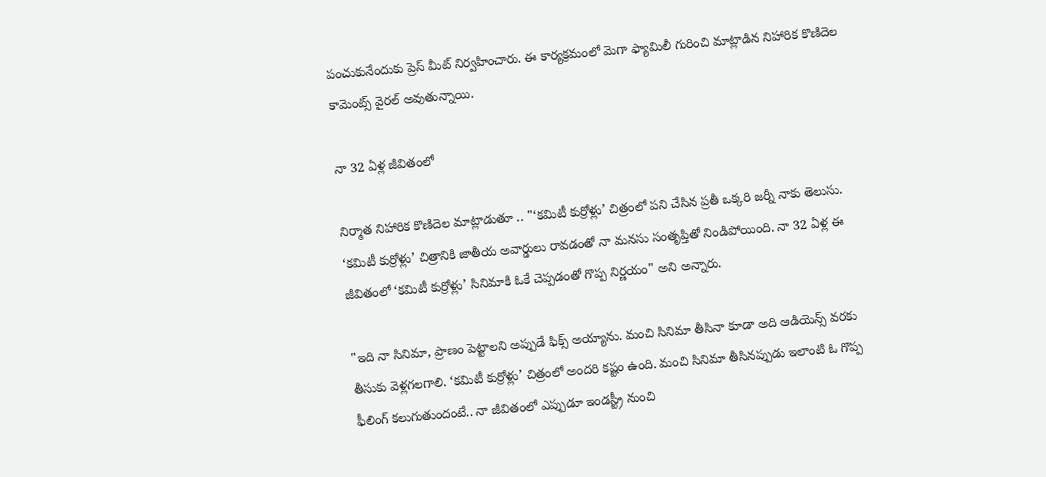పంచుకునేందుకు ప్రెస్ మీట్ నిర్వహించారు. ఈ కార్యక్రమంలో మెగా ఫ్యామిలీ గురించి మాట్లాడిన నిహారిక కొణిదెల కామెంట్స్ వైరల్ అవుతున్నాయి.

నా 32 ఏళ్ల జీవితంలో

నిర్మాత నిహారిక కొణిదెల మాట్లాడుతూ .. "‘కమిటీ కుర్రోళ్లు’ చిత్రంలో పని చేసిన ప్రతీ ఒక్కరి జర్నీ నాకు తెలుసు. ‘కమిటీ కుర్రోళ్లు’ చిత్రానికి జాతీయ అవార్డులు రావడంతో నా మనసు సంతృప్తితో నిండిపోయింది. నా 32 ఏళ్ల ఈ జీవితంలో ‘కమిటీ కుర్రోళ్లు’ సినిమాకి ఓకే చెప్పడంతో గొప్ప నిర్ణయం" అని అన్నారు.

"ఇది నా సినిమా, ప్రాణం పెట్టాలని అప్పుడే ఫిక్స్ అయ్యాను. మంచి సినిమా తీసినా కూడా అది ఆడియెన్స్ వరకు తీసుకు వెళ్లగలగాలి. ‘కమిటీ కుర్రోళ్లు’ చిత్రంలో అందరి కష్టం ఉంది. మంచి సినిమా తీసినప్పుడు ఇలాంటి ఓ గొప్ప ఫీలింగ్ కలుగుతుందంటే.. నా జీవితంలో ఎప్పుడూ ఇండస్ట్రీ నుంచి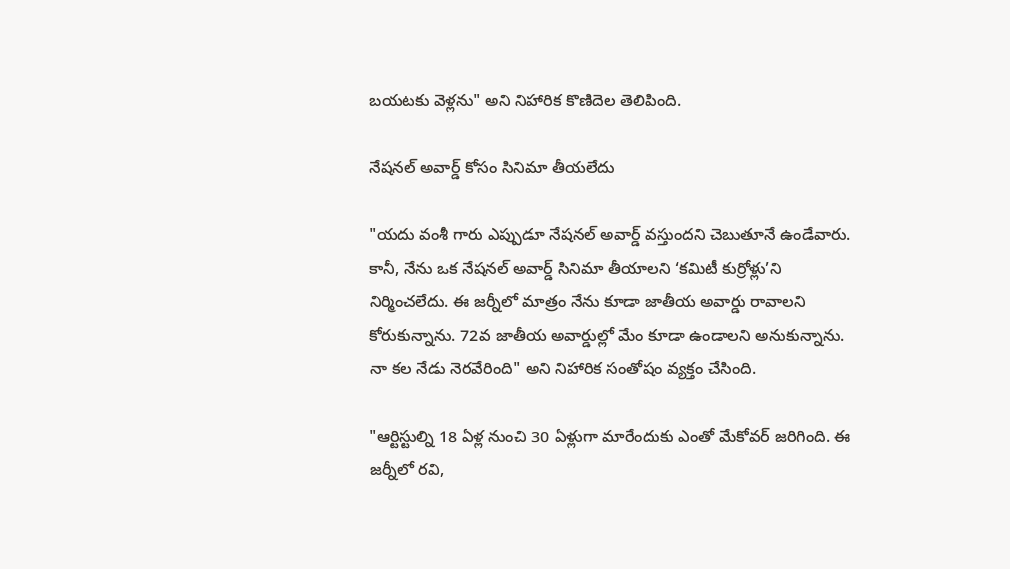బయటకు వెళ్లను" అని నిహారిక కొణిదెల తెలిపింది.

నేషనల్ అవార్డ్ కోసం సినిమా తీయలేదు

"యదు వంశీ గారు ఎప్పుడూ నేషనల్ అవార్డ్ వస్తుందని చెబుతూనే ఉండేవారు. కానీ, నేను ఒక నేషనల్ అవార్డ్ సినిమా తీయాలని ‘కమిటీ కుర్రోళ్లు’ని నిర్మించలేదు. ఈ జర్నీలో మాత్రం నేను కూడా జాతీయ అవార్డు రావాలని కోరుకున్నాను. 72వ జాతీయ అవార్డుల్లో మేం కూడా ఉండాలని అనుకున్నాను. నా కల నేడు నెరవేరింది" అని నిహారిక సంతోషం వ్యక్తం చేసింది.

"ఆర్టిస్టుల్ని 18 ఏళ్ల నుంచి 30 ఏళ్లుగా మారేందుకు ఎంతో మేకోవర్ జరిగింది. ఈ జర్నీలో రవి,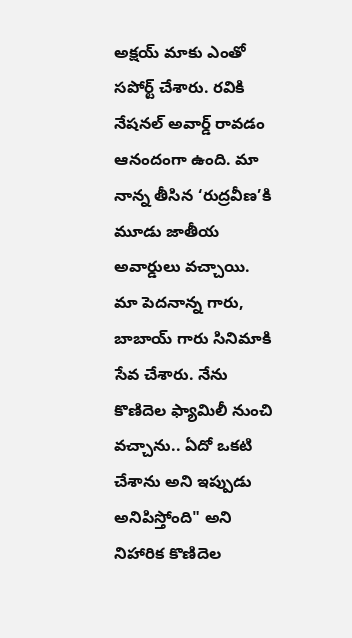అక్షయ్ మాకు ఎంతో సపోర్ట్ చేశారు. రవికి నేషనల్ అవార్డ్ రావడం ఆనందంగా ఉంది. మా నాన్న తీసిన ‘రుద్రవీణ’కి మూడు జాతీయ అవార్డులు వచ్చాయి. మా పెదనాన్న గారు, బాబాయ్ గారు సినిమాకి సేవ చేశారు. నేను కొణిదెల ఫ్యామిలీ నుంచి వచ్చాను.. ఏదో ఒకటి చేశాను అని ఇప్పుడు అనిపిస్తోంది" అని నిహారిక కొణిదెల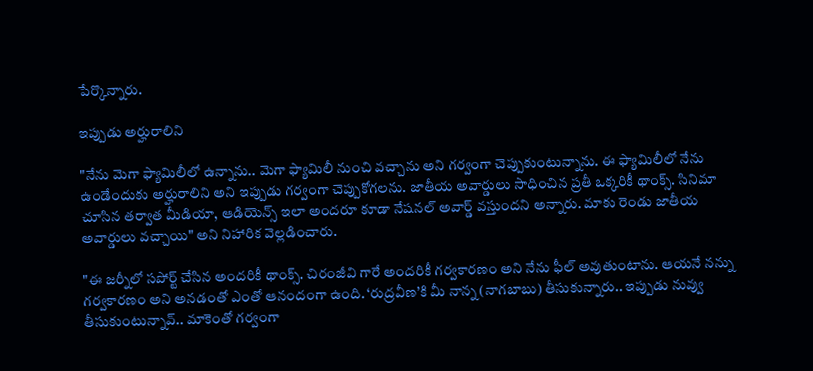పేర్కొన్నారు.

ఇప్పుడు అర్హురాలిని

"నేను మెగా ఫ్యామిలీలో ఉన్నాను.. మెగా ఫ్యామిలీ నుంచి వచ్చాను అని గర్వంగా చెప్పుకుంటున్నాను. ఈ ఫ్యామిలీలో నేను ఉండేందుకు అర్హురాలిని అని ఇప్పుడు గర్వంగా చెప్పుకోగలను. జాతీయ అవార్డులు సాధించిన ప్రతీ ఒక్కరికీ థాంక్స్. సినిమా చూసిన తర్వాత మీడియా, ఆడియెన్స్ ఇలా అందరూ కూడా నేషనల్ అవార్డ్ వస్తుందని అన్నారు. మాకు రెండు జాతీయ అవార్డులు వచ్చాయి" అని నిహారిక వెల్లడించారు.

"ఈ జర్నీలో సపోర్ట్ చేసిన అందరికీ థాంక్స్. చిరంజీవి గారే అందరికీ గర్వకారణం అని నేను ఫీల్ అవుతుంటాను. ఆయనే నన్ను గర్వకారణం అని అనడంతో ఎంతో ఆనందంగా ఉంది. ‘రుద్రవీణ’కి మీ నాన్న (నాగబాబు) తీసుకున్నారు.. ఇప్పుడు నువ్వు తీసుకుంటున్నావ్.. మాకెంతో గర్వంగా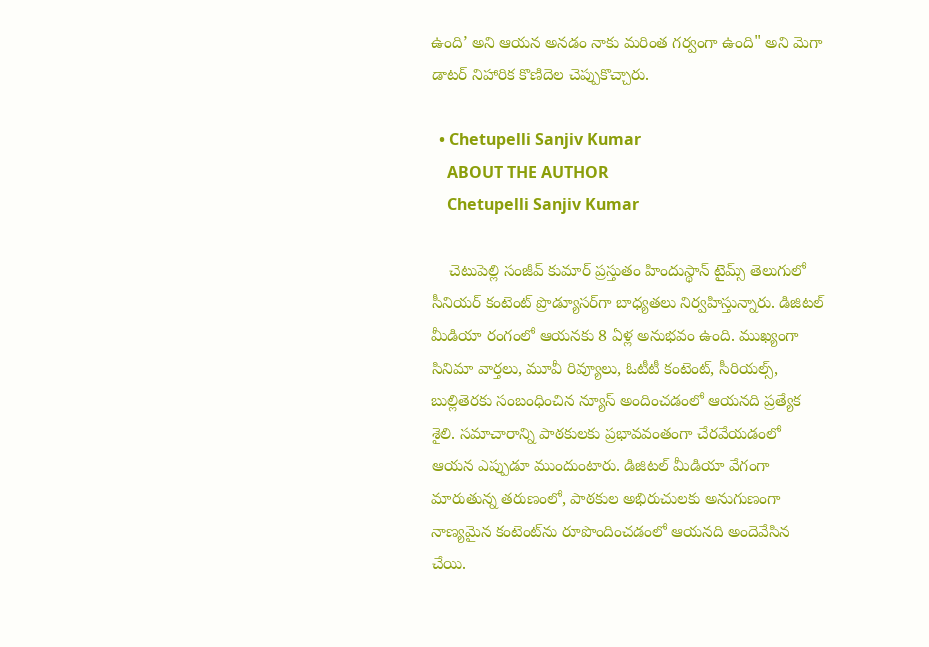ఉంది’ అని ఆయన అనడం నాకు మరింత గర్వంగా ఉంది" అని మెగా డాటర్ నిహారిక కొణిదెల చెప్పుకొచ్చారు.

  • Chetupelli Sanjiv Kumar
    ABOUT THE AUTHOR
    Chetupelli Sanjiv Kumar

    చెటుపెల్లి సంజీవ్ కుమార్ ప్రస్తుతం హిందుస్థాన్ టైమ్స్ తెలుగులో సీనియర్ కంటెంట్ ప్రొడ్యూసర్‌గా బాధ్యతలు నిర్వహిస్తున్నారు. డిజిటల్ మీడియా రంగంలో ఆయనకు 8 ఏళ్ల అనుభవం ఉంది. ముఖ్యంగా సినిమా వార్తలు, మూవీ రివ్యూలు, ఓటీటీ కంటెంట్, సీరియల్స్, బుల్లితెరకు సంబంధించిన న్యూస్ అందించడంలో ఆయనది ప్రత్యేక శైలి. సమాచారాన్ని పాఠకులకు ప్రభావవంతంగా చేరవేయడంలో ఆయన ఎప్పుడూ ముందుంటారు. డిజిటల్ మీడియా వేగంగా మారుతున్న తరుణంలో, పాఠకుల అభిరుచులకు అనుగుణంగా నాణ్యమైన కంటెంట్‌ను రూపొందించడంలో ఆయనది అందెవేసిన చేయి.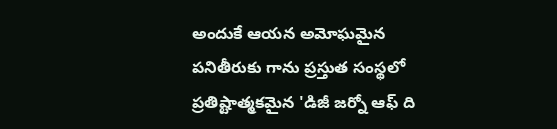అందుకే ఆయన అమోఘమైన పనితీరుకు గాను ప్రస్తుత సంస్థలో ప్రతిష్టాత్మకమైన 'డిజీ జర్నో ఆఫ్ ది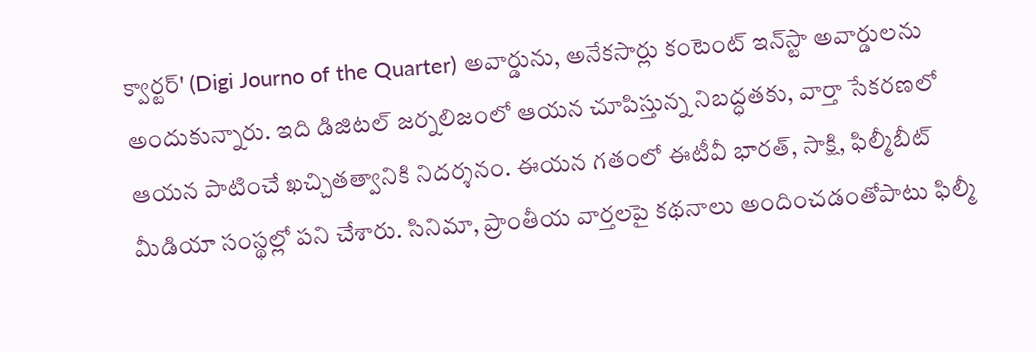క్వార్టర్' (Digi Journo of the Quarter) అవార్డును, అనేకసార్లు కంటెంట్ ఇన్‌స్టా అవార్డులను అందుకున్నారు. ఇది డిజిటల్ జర్నలిజంలో ఆయన చూపిస్తున్న నిబద్ధతకు, వార్తా సేకరణలో ఆయన పాటించే ఖచ్చితత్వానికి నిదర్శనం. ఈయన గతంలో ఈటీవీ భారత్, సాక్షి, ఫిల్మీబీట్ మీడియా సంస్థల్లో పని చేశారు. సినిమా, ప్రాంతీయ వార్తలపై కథనాలు అందించడంతోపాటు ఫిల్మీ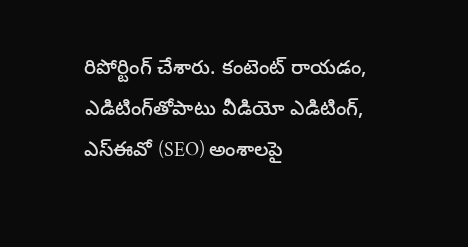రిపోర్టింగ్ చేశారు. కంటెంట్ రాయడం, ఎడిటింగ్‌తోపాటు వీడియో ఎడిటింగ్, ఎస్‌ఈవో (SEO) అంశాలపై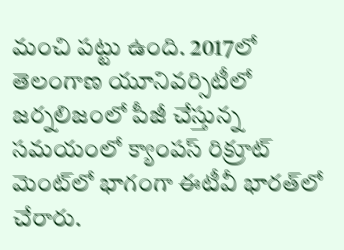మంచి పట్టు ఉంది. 2017లో తెలంగాణ యూనివర్సిటీలో జర్నలిజంలో పీజీ చేస్తున్న సమయంలో క్యాంపస్ రిక్రూట్ మెంట్‌లో భాగంగా ఈటీవీ భారత్‌లో చేరారు.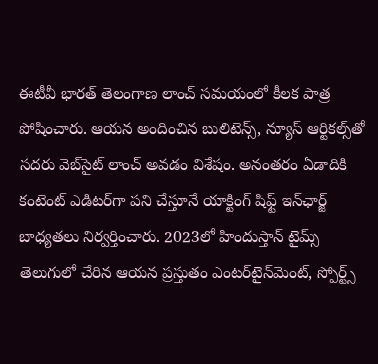ఈటీవీ భారత్ తెలంగాణ లాంచ్ సమయంలో కీలక పాత్ర పోషించారు. ఆయన అందించిన బులిటెన్స్, న్యూస్ ఆర్టికల్స్‌తో సదరు వెబ్‌సైట్ లాంచ్ అవడం విశేషం. అనంతరం ఏడాదికి కంటెంట్ ఎడిటర్‌గా పని చేస్తూనే యాక్టింగ్ షిఫ్ట్ ఇన్‌ఛార్జ్ బాధ్యతలు నిర్వర్తించారు. 2023లో హిందుస్తాన్ టైమ్స్ తెలుగులో చేరిన ఆయన ప్రస్తుతం ఎంటర్‌టైన్‌మెంట్, స్పోర్ట్స్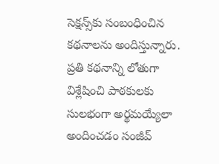సెక్షన్స్‌కు సంబంధించిన కథనాలను అందిస్తున్నారు. ప్రతి కథనాన్ని లోతుగా విశ్లేషించి పాఠకులకు సులభంగా అర్థమయ్యేలా అందించడం సంజీవ్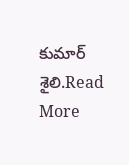కుమార్ శైలి.Read More